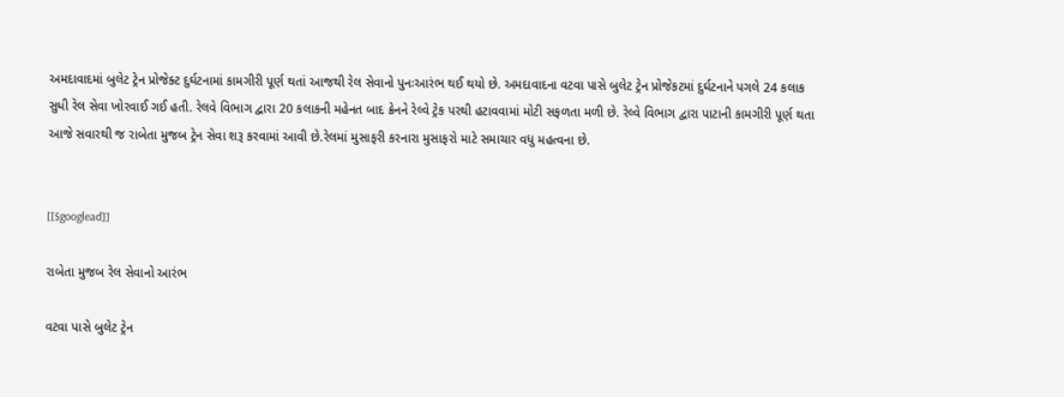અમદાવાદમાં બુલેટ ટ્રેન પ્રોજેક્ટ દુર્ઘટનામાં કામગીરી પૂર્ણ થતાં આજથી રેલ સેવાનો પુનઃઆરંભ થઈ થયો છે. અમદાવાદના વટવા પાસે બુલેટ ટ્રેન પ્રોજેકટમાં દુર્ઘટનાને પગલે 24 કલાક સુધી રેલ સેવા ખોરવાઈ ગઈ હતી. રેલવે વિભાગ દ્વારા 20 કલાકની મહેનત બાદ ક્રેનને રેલ્વે ટ્રેક પરથી હટાવવામાં મોટી સફળતા મળી છે. રેલ્વે વિભાગ દ્વારા પાટાની કામગીરી પૂર્ણ થતા આજે સવારથી જ રાબેતા મુજબ ટ્રેન સેવા શરૂ કરવામાં આવી છે.રેલમાં મુસાફરી કરનારા મુસાફરો માટે સમાચાર વધુ મહત્વના છે.


[[$googlead]]

રાબેતા મુજબ રેલ સેવાનો આરંભ

વટવા પાસે બુલેટ ટ્રેન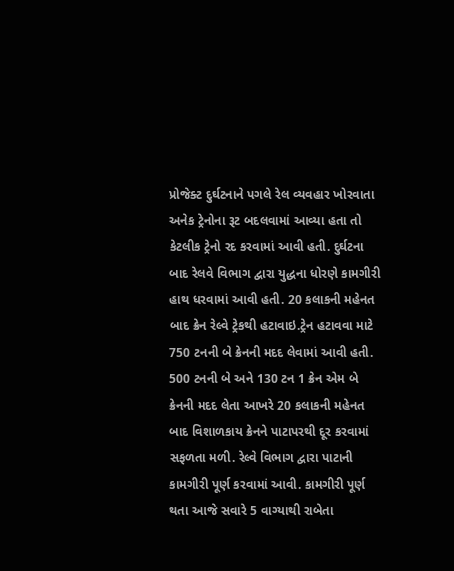પ્રોજેક્ટ દુર્ઘટનાને પગલે રેલ વ્યવહાર ખોરવાતા અનેક ટ્રેનોના રૂટ બદલવામાં આવ્યા હતા તો કેટલીક ટ્રેનો રદ કરવામાં આવી હતી. દુર્ઘટના બાદ રેલવે વિભાગ દ્વારા યુદ્ધના ધોરણે કામગીરી હાથ ધરવામાં આવી હતી. 20 કલાકની મહેનત બાદ ક્રેન રેલ્વે ટ્રેકથી હટાવાઇ.ટ્રેન હટાવવા માટે 750 ટનની બે ક્રેનની મદદ લેવામાં આવી હતી. 500 ટનની બે અને 130 ટન 1 ક્રેન એમ બે ક્રેનની મદદ લેતા આખરે 20 કલાકની મહેનત બાદ વિશાળકાય ક્રેનને પાટાપરથી દૂર કરવામાં સફળતા મળી. રેલ્વે વિભાગ દ્વારા પાટાની કામગીરી પૂર્ણ કરવામાં આવી. કામગીરી પૂર્ણ થતા આજે સવારે 5 વાગ્યાથી રાબેતા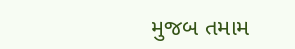મુજબ તમામ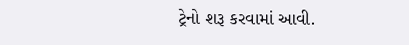ટ્રેનો શરૂ કરવામાં આવી.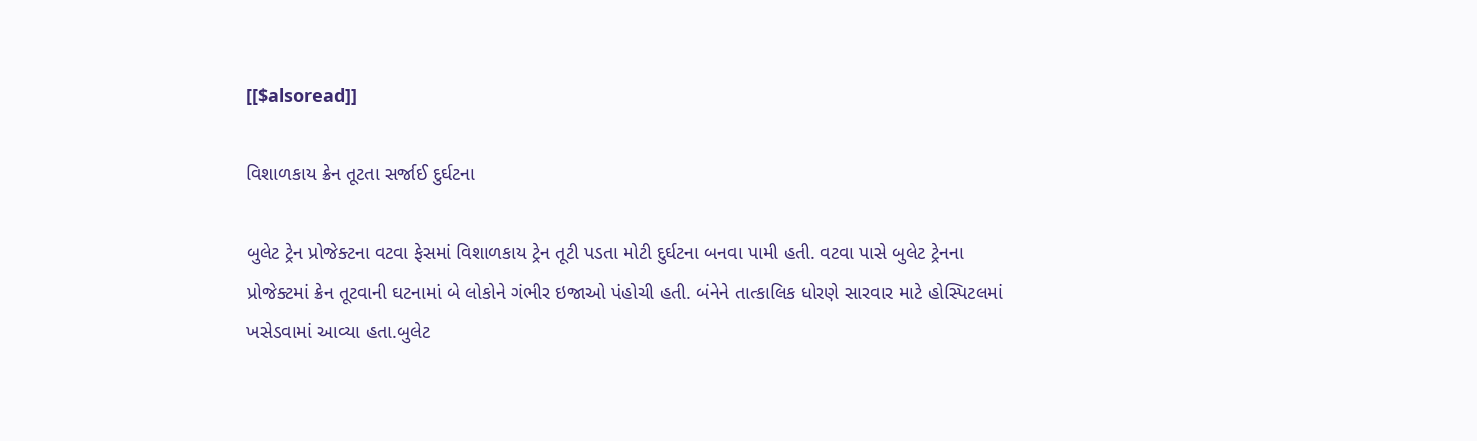[[$alsoread]]

વિશાળકાય ક્રેન તૂટતા સર્જાઈ દુર્ઘટના

બુલેટ ટ્રેન પ્રોજેક્ટના વટવા ફેસમાં વિશાળકાય ટ્રેન તૂટી પડતા મોટી દુર્ઘટના બનવા પામી હતી. વટવા પાસે બુલેટ ટ્રેનના પ્રોજેક્ટમાં ક્રેન તૂટવાની ઘટનામાં બે લોકોને ગંભીર ઇજાઓ પંહોચી હતી. બંનેને તાત્કાલિક ધોરણે સારવાર માટે હોસ્પિટલમાં ખસેડવામાં આવ્યા હતા.બુલેટ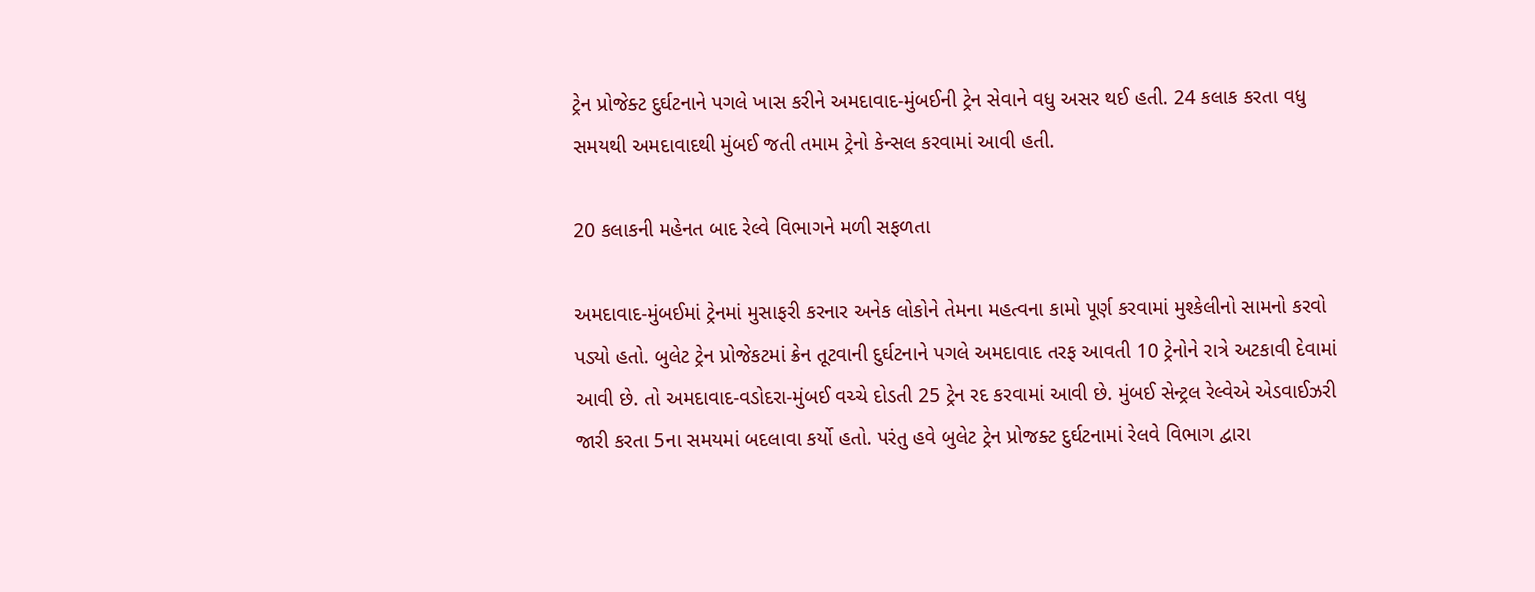ટ્રેન પ્રોજેક્ટ દુર્ઘટનાને પગલે ખાસ કરીને અમદાવાદ-મુંબઈની ટ્રેન સેવાને વધુ અસર થઈ હતી. 24 કલાક કરતા વધુ સમયથી અમદાવાદથી મુંબઈ જતી તમામ ટ્રેનો કેન્સલ કરવામાં આવી હતી.

20 કલાકની મહેનત બાદ રેલ્વે વિભાગને મળી સફળતા

અમદાવાદ-મુંબઈમાં ટ્રેનમાં મુસાફરી કરનાર અનેક લોકોને તેમના મહત્વના કામો પૂર્ણ કરવામાં મુશ્કેલીનો સામનો કરવો પડ્યો હતો. બુલેટ ટ્રેન પ્રોજેકટમાં ક્રેન તૂટવાની દુર્ઘટનાને પગલે અમદાવાદ તરફ આવતી 10 ટ્રેનોને રાત્રે અટકાવી દેવામાં આવી છે. તો અમદાવાદ-વડોદરા-મુંબઈ વચ્ચે દોડતી 25 ટ્રેન રદ કરવામાં આવી છે. મુંબઈ સેન્ટ્રલ રેલ્વેએ એડવાઈઝરી જારી કરતા 5ના સમયમાં બદલાવા કર્યો હતો. પરંતુ હવે બુલેટ ટ્રેન પ્રોજક્ટ દુર્ઘટનામાં રેલવે વિભાગ દ્વારા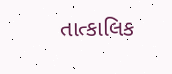તાત્કાલિક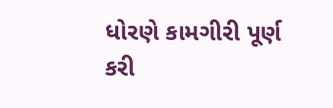ધોરણે કામગીરી પૂર્ણ કરી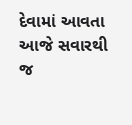દેવામાં આવતા આજે સવારથી જ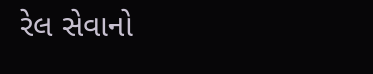રેલ સેવાનો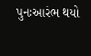પુનઃઆરંભ થયો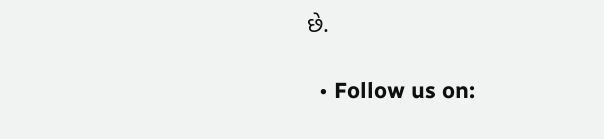છે.

  • Follow us on: